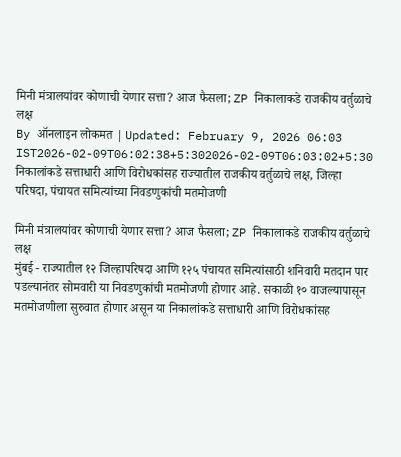मिनी मंत्रालयांवर कोणाची येणार सत्ता? आज फैसला; ZP निकालाकडे राजकीय वर्तुळाचे लक्ष
By ऑनलाइन लोकमत | Updated: February 9, 2026 06:03 IST2026-02-09T06:02:38+5:302026-02-09T06:03:02+5:30
निकालांकडे सत्ताधारी आणि विरोधकांसह राज्यातील राजकीय वर्तुळाचे लक्ष, जिल्हा परिषदा, पंचायत समित्यांच्या निवडणुकांची मतमोजणी

मिनी मंत्रालयांवर कोणाची येणार सत्ता? आज फैसला; ZP निकालाकडे राजकीय वर्तुळाचे लक्ष
मुंबई - राज्यातील १२ जिल्हापरिषदा आणि १२५ पंचायत समित्यांसाठी शनिवारी मतदान पार पडल्यानंतर सोमवारी या निवडणुकांची मतमोजणी होणार आहे. सकाळी १० वाजल्यापासून मतमोजणीला सुरुवात होणार असून या निकालांकडे सत्ताधारी आणि विरोधकांसह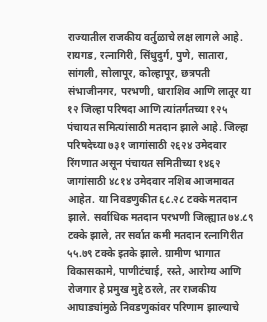राज्यातील राजकीय वर्तुळाचे लक्ष लागले आहे.
रायगड, रत्नागिरी, सिंधुदुर्ग, पुणे, सातारा, सांगली, सोलापूर, कोल्हापूर, छत्रपती संभाजीनगर, परभणी, धाराशिव आणि लातूर या १२ जिल्हा परिषदा आणि त्यांतर्गतच्या १२५ पंचायत समित्यांसाठी मतदान झाले आहे. जिल्हा परिषदेच्या ७३१ जागांसाठी २६२४ उमेदवार रिंगणात असून पंचायत समितीच्या १४६२ जागांसाठी ४८१४ उमेदवार नशिब आजमावत आहेत. या निवडणुकीत ६८.२८ टक्के मतदान झाले. सर्वाधिक मतदान परभणी जिल्ह्यात ७४.८९ टक्के झाले, तर सर्वात कमी मतदान रत्नागिरीत ५५.७९ टक्के इतके झाले. ग्रामीण भागात विकासकामे, पाणीटंचाई, रस्ते, आरोग्य आणि रोजगार हे प्रमुख मुद्दे ठरले, तर राजकीय आघाड्यांमुळे निवडणुकांवर परिणाम झाल्याचे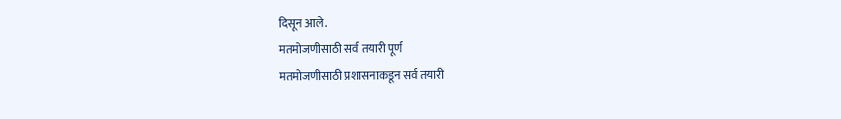दिसून आले.
मतमोजणीसाठी सर्व तयारी पूर्ण
मतमोजणीसाठी प्रशासनाकडून सर्व तयारी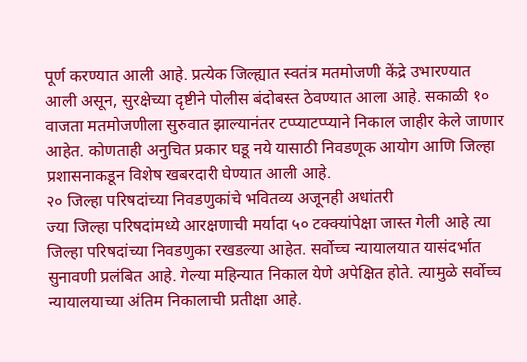पूर्ण करण्यात आली आहे. प्रत्येक जिल्ह्यात स्वतंत्र मतमोजणी केंद्रे उभारण्यात आली असून, सुरक्षेच्या दृष्टीने पोलीस बंदोबस्त ठेवण्यात आला आहे. सकाळी १० वाजता मतमोजणीला सुरुवात झाल्यानंतर टप्प्याटप्प्याने निकाल जाहीर केले जाणार आहेत. कोणताही अनुचित प्रकार घडू नये यासाठी निवडणूक आयोग आणि जिल्हा प्रशासनाकडून विशेष खबरदारी घेण्यात आली आहे.
२० जिल्हा परिषदांच्या निवडणुकांचे भवितव्य अजूनही अधांतरी
ज्या जिल्हा परिषदांमध्ये आरक्षणाची मर्यादा ५० टक्क्यांपेक्षा जास्त गेली आहे त्या जिल्हा परिषदांच्या निवडणुका रखडल्या आहेत. सर्वोच्च न्यायालयात यासंदर्भात सुनावणी प्रलंबित आहे. गेल्या महिन्यात निकाल येणे अपेक्षित होते. त्यामुळे सर्वोच्च न्यायालयाच्या अंतिम निकालाची प्रतीक्षा आहे.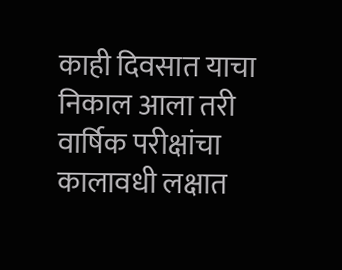काही दिवसात याचा निकाल आला तरी वार्षिक परीक्षांचा कालावधी लक्षात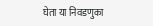घेता या निवडणुका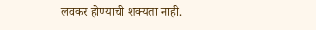लवकर होण्याची शक्यता नाही.